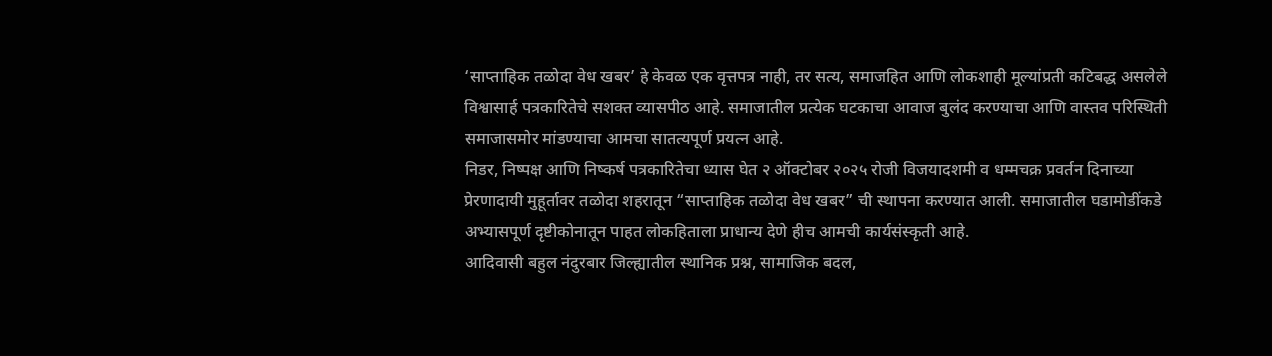‘साप्ताहिक तळोदा वेध खबर’ हे केवळ एक वृत्तपत्र नाही, तर सत्य, समाजहित आणि लोकशाही मूल्यांप्रती कटिबद्ध असलेले विश्वासार्ह पत्रकारितेचे सशक्त व्यासपीठ आहे. समाजातील प्रत्येक घटकाचा आवाज बुलंद करण्याचा आणि वास्तव परिस्थिती समाजासमोर मांडण्याचा आमचा सातत्यपूर्ण प्रयत्न आहे.
निडर, निष्पक्ष आणि निष्कर्ष पत्रकारितेचा ध्यास घेत २ ऑक्टोबर २०२५ रोजी विजयादशमी व धम्मचक्र प्रवर्तन दिनाच्या प्रेरणादायी मुहूर्तावर तळोदा शहरातून “साप्ताहिक तळोदा वेध खबर” ची स्थापना करण्यात आली. समाजातील घडामोडींकडे अभ्यासपूर्ण दृष्टीकोनातून पाहत लोकहिताला प्राधान्य देणे हीच आमची कार्यसंस्कृती आहे.
आदिवासी बहुल नंदुरबार जिल्ह्यातील स्थानिक प्रश्न, सामाजिक बदल,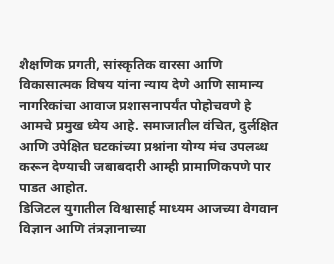शैक्षणिक प्रगती, सांस्कृतिक वारसा आणि विकासात्मक विषय यांना न्याय देणे आणि सामान्य नागरिकांचा आवाज प्रशासनापर्यंत पोहोचवणे हे आमचे प्रमुख ध्येय आहे. समाजातील वंचित, दुर्लक्षित आणि उपेक्षित घटकांच्या प्रश्नांना योग्य मंच उपलब्ध करून देण्याची जबाबदारी आम्ही प्रामाणिकपणे पार पाडत आहोत.
डिजिटल युगातील विश्वासार्ह माध्यम आजच्या वेगवान विज्ञान आणि तंत्रज्ञानाच्या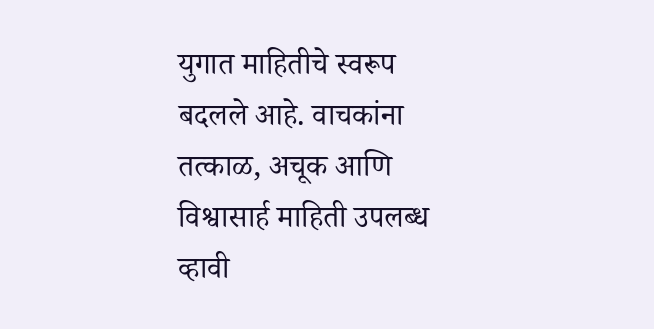युगात माहितीचे स्वरूप बदलले आहे. वाचकांना तत्काळ, अचूक आणि विश्वासार्ह माहिती उपलब्ध व्हावी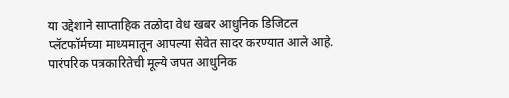या उद्देशाने साप्ताहिक तळोदा वेध खबर आधुनिक डिजिटल प्लॅटफॉर्मच्या माध्यमातून आपल्या सेवेत सादर करण्यात आले आहे. पारंपरिक पत्रकारितेची मूल्ये जपत आधुनिक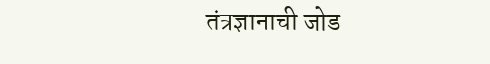तंत्रज्ञानाची जोड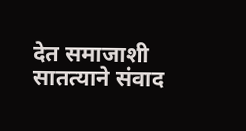देत समाजाशी सातत्याने संवाद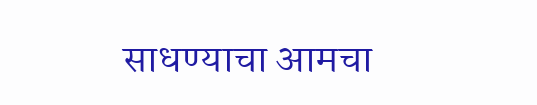साधण्याचा आमचा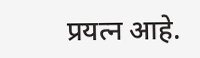प्रयत्न आहे.